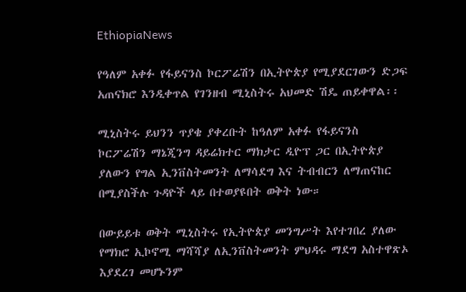EthiopiaNews

የዓለም አቀፉ የፋይናንስ ኮርፖሬሽን በኢትዮጵያ የሚያደርገውን ድጋፍ አጠናክሮ እንዲቀጥል የገንዘብ ሚኒስትሩ አህመድ ሽዴ ጠይቀዋል፡፡

ሚኒስትሩ ይህንን ጥያቄ ያቀረቡት ከዓለም አቀፉ የፋይናንስ ኮርፖሬሽን ማኔጂንግ ዳይሬክተር ማክታር ዲዮፕ ጋር በኢትዮጵያ ያለውን የግል ኢንቨስትመንት ለማሳደግ እና ትብብርን ለማጠናከር በሚያስችሉ ጉዳዮች ላይ በተወያዩበት ወቅት ነው።

በውይይቱ ወቅት ሚኒስትሩ የኢትዮጵያ መንግሥት እየተገበረ ያለው የማክሮ ኢኮኖሚ ማሻሻያ ለኢንቨስትመንት ምህዳሩ ማደግ አስተዋጽኦ እያደረገ መሆኑንም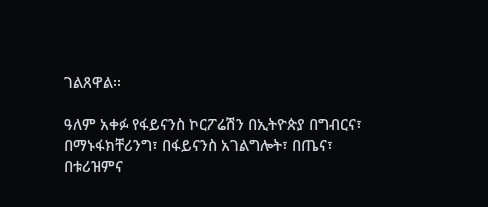ገልጸዋል፡፡

ዓለም አቀፉ የፋይናንስ ኮርፖሬሽን በኢትዮጵያ በግብርና፣ በማኑፋክቸሪንግ፣ በፋይናንስ አገልግሎት፣ በጤና፣ በቱሪዝምና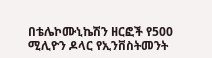በቴሌኮሙኒኬሽን ዘርፎች የ500 ሚሊዮን ዶላር የኢንቨስትመንት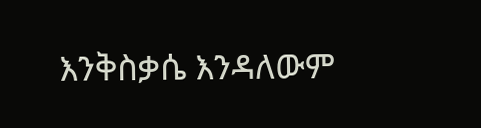እንቅስቃሴ እንዳለውም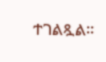ተገልጿል፡፡